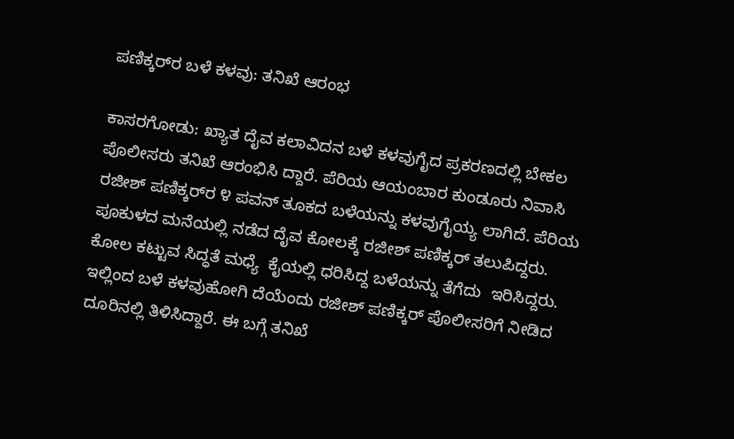ಪಣಿಕ್ಕರ್‌ರ ಬಳೆ ಕಳವು: ತನಿಖೆ ಆರಂಭ

ಕಾಸರಗೋಡು: ಖ್ಯಾತ ದೈವ ಕಲಾವಿದನ ಬಳೆ ಕಳವುಗೈದ ಪ್ರಕರಣದಲ್ಲಿ ಬೇಕಲ ಪೊಲೀಸರು ತನಿಖೆ ಆರಂಭಿಸಿ ದ್ದಾರೆ. ಪೆರಿಯ ಆಯಂಬಾರ ಕುಂಡೂರು ನಿವಾಸಿ ರಜೀಶ್ ಪಣಿಕ್ಕರ್‌ರ ೪ ಪವನ್ ತೂಕದ ಬಳೆಯನ್ನು ಕಳವುಗೈಯ್ಯ ಲಾಗಿದೆ. ಪೆರಿಯ ಪೂಕುಳದ ಮನೆಯಲ್ಲಿ ನಡೆದ ದೈವ ಕೋಲಕ್ಕೆ ರಜೀಶ್ ಪಣಿಕ್ಕರ್ ತಲುಪಿದ್ದರು. ಕೋಲ ಕಟ್ಟುವ ಸಿದ್ಧತೆ ಮಧ್ಯೆ  ಕೈಯಲ್ಲಿ ಧರಿಸಿದ್ದ ಬಳೆಯನ್ನು ತೆಗೆದು  ಇರಿಸಿದ್ದರು. ಇಲ್ಲಿಂದ ಬಳೆ ಕಳವುಹೋಗಿ ದೆಯೆಂದು ರಜೀಶ್ ಪಣಿಕ್ಕರ್ ಪೊಲೀಸರಿಗೆ ನೀಡಿದ ದೂರಿನಲ್ಲಿ ತಿಳಿಸಿದ್ದಾರೆ. ಈ ಬಗ್ಗೆ ತನಿಖೆ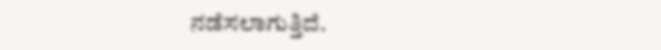ನಡೆಸಲಾಗುತ್ತಿದೆ.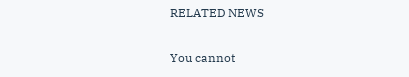RELATED NEWS

You cannot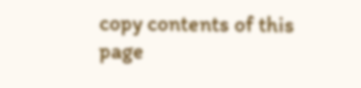copy contents of this page